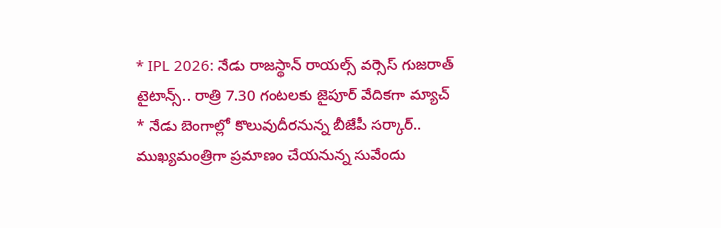* IPL 2026: నేడు రాజస్థాన్ రాయల్స్ వర్సెస్ గుజరాత్ టైటాన్స్.. రాత్రి 7.30 గంటలకు జైపూర్ వేదికగా మ్యాచ్
* నేడు బెంగాల్లో కొలువుదీరనున్న బీజేపీ సర్కార్.. ముఖ్యమంత్రిగా ప్రమాణం చేయనున్న సువేందు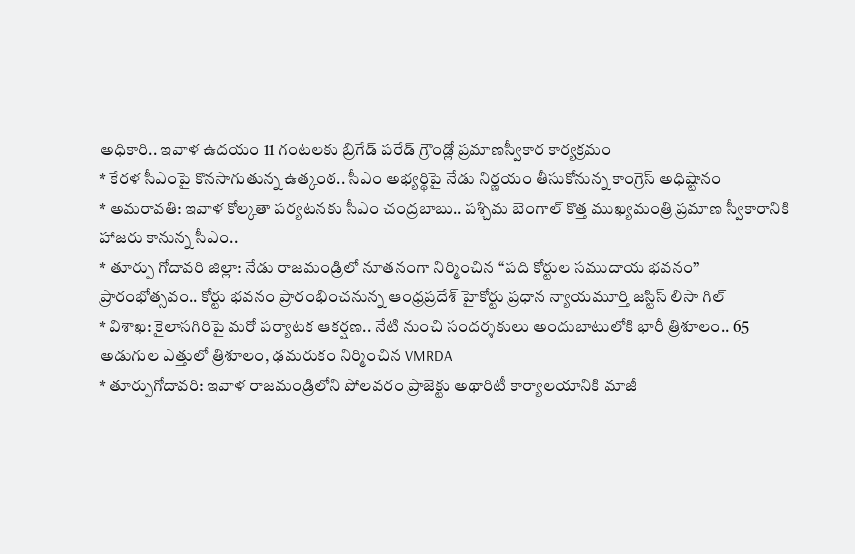అధికారి.. ఇవాళ ఉదయం 11 గంటలకు బ్రిగేడ్ పరేడ్ గ్రౌండ్లో ప్రమాణస్వీకార కార్యక్రమం
* కేరళ సీఎంపై కొనసాగుతున్న ఉత్కంఠ.. సీఎం అభ్యర్థిపై నేడు నిర్ణయం తీసుకోనున్న కాంగ్రెస్ అధిష్టానం
* అమరావతి: ఇవాళ కోల్కతా పర్యటనకు సీఎం చంద్రబాబు.. పశ్చిమ బెంగాల్ కొత్త ముఖ్యమంత్రి ప్రమాణ స్వీకారానికి హాజరు కానున్న సీఎం..
* తూర్పు గోదావరి జిల్లా: నేడు రాజమండ్రిలో నూతనంగా నిర్మించిన “పది కోర్టుల సముదాయ భవనం” ప్రారంభోత్సవం.. కోర్టు భవనం ప్రారంభించనున్న ఆంధ్రప్రదేశ్ హైకోర్టు ప్రధాన న్యాయమూర్తి జస్టిస్ లిసా గిల్
* విశాఖ: కైలాసగిరిపై మరో పర్యాటక ఆకర్షణ.. నేటి నుంచి సందర్శకులు అందుబాటులోకి భారీ త్రిశూలం.. 65 అడుగుల ఎత్తులో త్రిశూలం, ఢమరుకం నిర్మించిన VMRDA
* తూర్పుగోదావరి: ఇవాళ రాజమండ్రిలోని పోలవరం ప్రాజెక్టు అథారిటీ కార్యాలయానికి మాజీ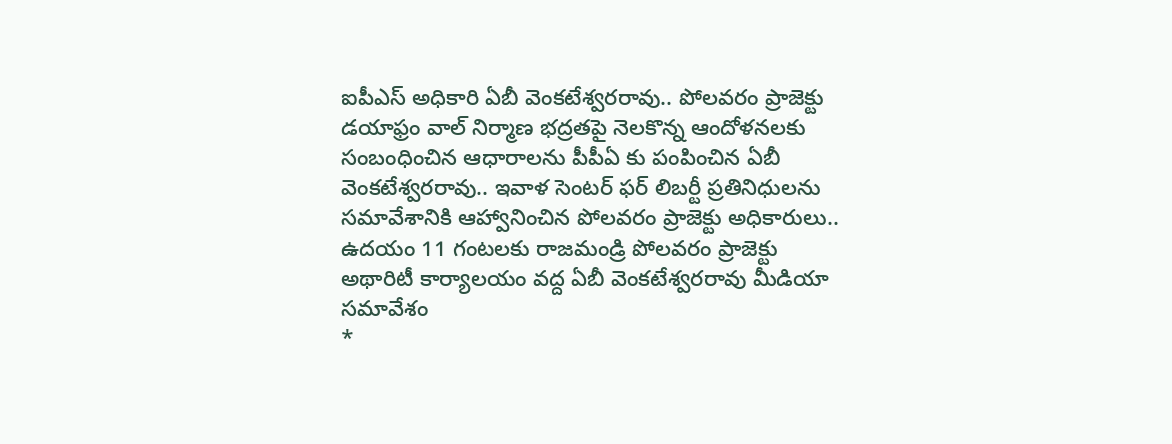ఐపీఎస్ అధికారి ఏబీ వెంకటేశ్వరరావు.. పోలవరం ప్రాజెక్టు డయాఫ్రం వాల్ నిర్మాణ భద్రతపై నెలకొన్న ఆందోళనలకు సంబంధించిన ఆధారాలను పీపీఏ కు పంపించిన ఏబీ వెంకటేశ్వరరావు.. ఇవాళ సెంటర్ ఫర్ లిబర్టీ ప్రతినిధులను సమావేశానికి ఆహ్వానించిన పోలవరం ప్రాజెక్టు అధికారులు.. ఉదయం 11 గంటలకు రాజమండ్రి పోలవరం ప్రాజెక్టు అథారిటీ కార్యాలయం వద్ద ఏబీ వెంకటేశ్వరరావు మీడియా సమావేశం
*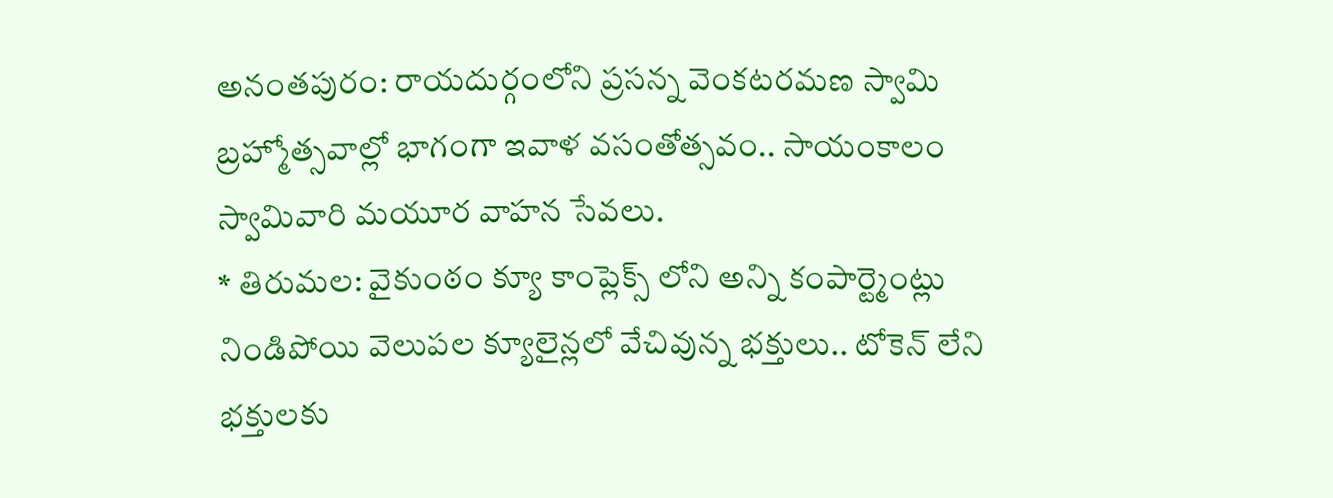అనంతపురం: రాయదుర్గంలోని ప్రసన్న వెంకటరమణ స్వామి బ్రహ్మోత్సవాల్లో భాగంగా ఇవాళ వసంతోత్సవం.. సాయంకాలం స్వామివారి మయూర వాహన సేవలు.
* తిరుమల: వైకుంఠం క్యూ కాంప్లెక్స్ లోని అన్ని కంపార్ట్మెంట్లు నిండిపోయి వెలుపల క్యూలైన్లలో వేచివున్న భక్తులు.. టోకెన్ లేని భక్తులకు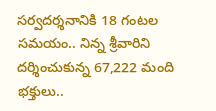సర్వదర్శనానికి 18 గంటల సమయం.. నిన్న శ్రీవారిని దర్శించుకున్న 67,222 మంది భక్తులు..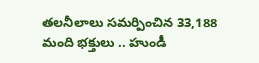తలనీలాలు సమర్పించిన 33,188 మంది భక్తులు .. హుండీ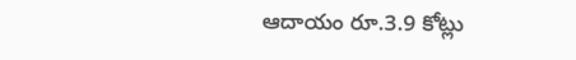ఆదాయం రూ.3.9 కోట్లు